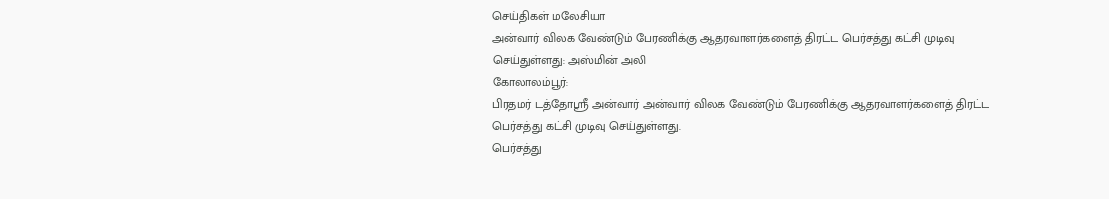செய்திகள் மலேசியா
அன்வார் விலக வேண்டும் பேரணிக்கு ஆதரவாளர்களைத் திரட்ட பெர்சத்து கட்சி முடிவு செய்துள்ளது: அஸ்மின் அலி
கோலாலம்பூர்:
பிரதமர் டத்தோஶ்ரீ அன்வார் அன்வார் விலக வேண்டும் பேரணிக்கு ஆதரவாளர்களைத் திரட்ட பெர்சத்து கட்சி முடிவு செய்துள்ளது.
பெர்சத்து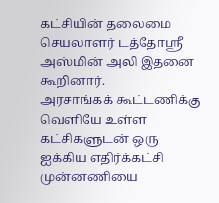கட்சியின் தலைமை செயலாளர் டத்தோஶ்ரீ அஸ்மின் அலி இதனை கூறினார்.
அரசாங்கக் கூட்டணிக்கு வெளியே உள்ள கட்சிகளுடன் ஒரு ஐக்கிய எதிர்க்கட்சி முன்னணியை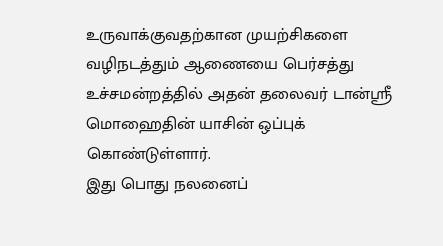உருவாக்குவதற்கான முயற்சிகளை வழிநடத்தும் ஆணையை பெர்சத்து உச்சமன்றத்தில் அதன் தலைவர் டான்ஶ்ரீ மொஹைதின் யாசின் ஒப்புக் கொண்டுள்ளார்.
இது பொது நலனைப்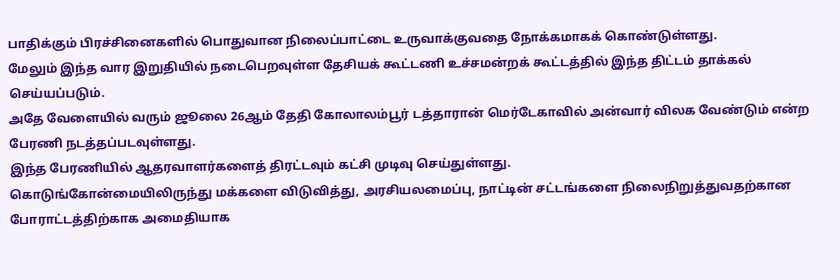பாதிக்கும் பிரச்சினைகளில் பொதுவான நிலைப்பாட்டை உருவாக்குவதை நோக்கமாகக் கொண்டுள்ளது.
மேலும் இந்த வார இறுதியில் நடைபெறவுள்ள தேசியக் கூட்டணி உச்சமன்றக் கூட்டத்தில் இந்த திட்டம் தாக்கல் செய்யப்படும்.
அதே வேளையில் வரும் ஜூலை 26ஆம் தேதி கோலாலம்பூர் டத்தாரான் மெர்டேகாவில் அன்வார் விலக வேண்டும் என்ற பேரணி நடத்தப்படவுள்ளது.
இந்த பேரணியில் ஆதரவாளர்களைத் திரட்டவும் கட்சி முடிவு செய்துள்ளது.
கொடுங்கோன்மையிலிருந்து மக்களை விடுவித்து, அரசியலமைப்பு, நாட்டின் சட்டங்களை நிலைநிறுத்துவதற்கான போராட்டத்திற்காக அமைதியாக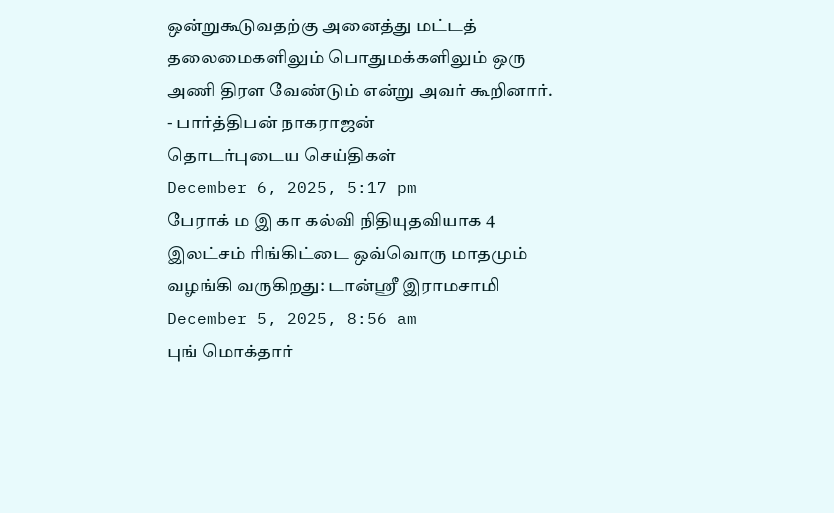ஒன்றுகூடுவதற்கு அனைத்து மட்டத் தலைமைகளிலும் பொதுமக்களிலும் ஒரு அணி திரள வேண்டும் என்று அவர் கூறினார்.
- பார்த்திபன் நாகராஜன்
தொடர்புடைய செய்திகள்
December 6, 2025, 5:17 pm
பேராக் ம இ கா கல்வி நிதியுதவியாக 4 இலட்சம் ரிங்கிட்டை ஒவ்வொரு மாதமும் வழங்கி வருகிறது: டான்ஸ்ரீ இராமசாமி
December 5, 2025, 8:56 am
புங் மொக்தார்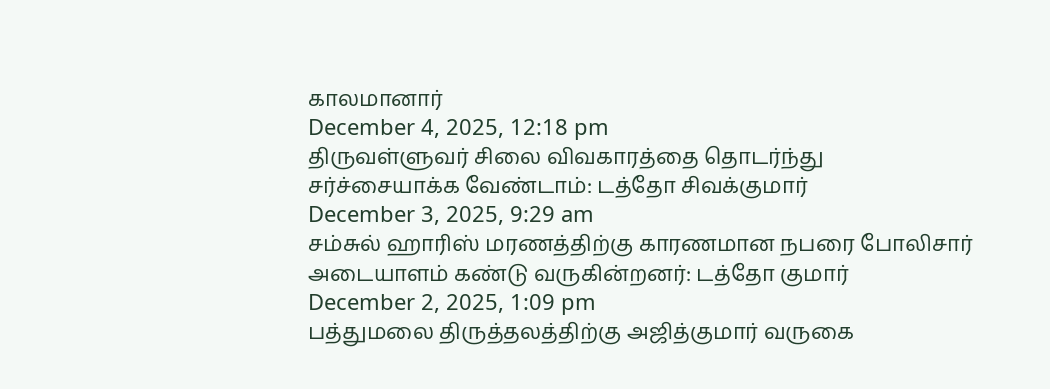காலமானார்
December 4, 2025, 12:18 pm
திருவள்ளுவர் சிலை விவகாரத்தை தொடர்ந்து சர்ச்சையாக்க வேண்டாம்: டத்தோ சிவக்குமார்
December 3, 2025, 9:29 am
சம்சுல் ஹாரிஸ் மரணத்திற்கு காரணமான நபரை போலிசார் அடையாளம் கண்டு வருகின்றனர்: டத்தோ குமார்
December 2, 2025, 1:09 pm
பத்துமலை திருத்தலத்திற்கு அஜித்குமார் வருகை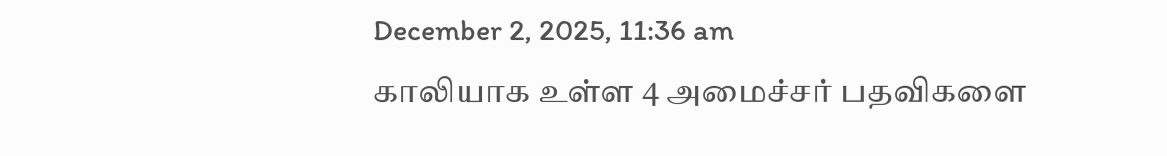December 2, 2025, 11:36 am
காலியாக உள்ள 4 அமைச்சர் பதவிகளை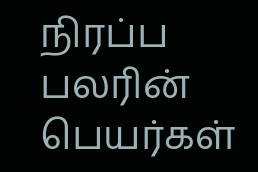நிரப்ப பலரின் பெயர்கள்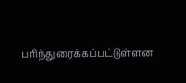பரிந்துரைக்கப்பட்டுள்ளன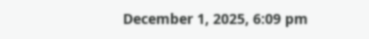December 1, 2025, 6:09 pm